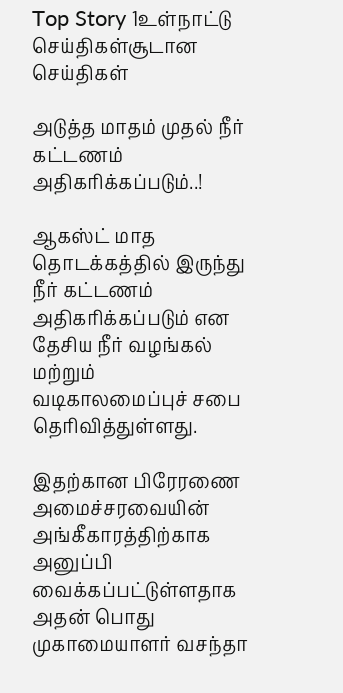Top Story 1உள்நாட்டு செய்திகள்சூடான செய்திகள்

அடுத்த மாதம் முதல் நீர் கட்டணம் அதிகரிக்கப்படும்..!

ஆகஸ்ட் மாத தொடக்கத்தில் இருந்து நீர் கட்டணம் அதிகரிக்கப்படும் என தேசிய நீர் வழங்கல் மற்றும் வடிகாலமைப்புச் சபை தெரிவித்துள்ளது.

இதற்கான பிரேரணை அமைச்சரவையின் அங்கீகாரத்திற்காக அனுப்பி வைக்கப்பட்டுள்ளதாக அதன் பொது முகாமையாளர் வசந்தா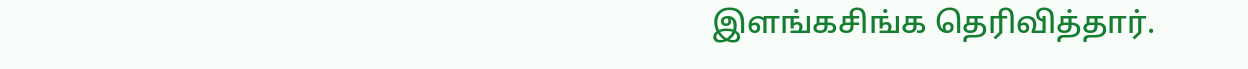இளங்கசிங்க தெரிவித்தார்.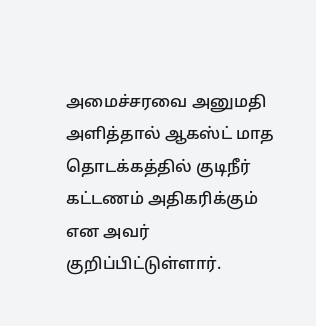அமைச்சரவை அனுமதி அளித்தால் ஆகஸ்ட் மாத தொடக்கத்தில் குடிநீர் கட்டணம் அதிகரிக்கும் என அவர் குறிப்பிட்டுள்ளார்.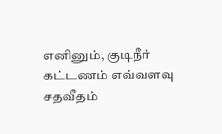எனினும், குடிநீர் கட்டணம் எவ்வளவு சதவீதம்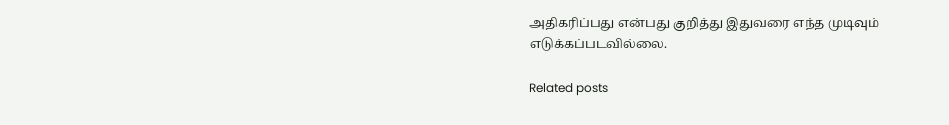அதிகரிப்பது என்பது குறித்து இதுவரை எந்த முடிவும் எடுக்கப்படவில்லை.

Related posts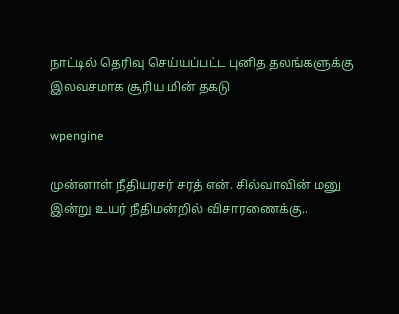நாட்டில் தெரிவு செய்யப்பட்ட புனித தலங்களுக்கு இலவசமாக சூரிய மின் தகடு

wpengine

முன்னாள் நீதியரசர் சரத் என். சில்வாவின் மனு இன்று உயர் நீதிமன்றில் விசாரணைக்கு..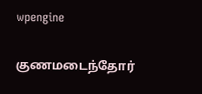wpengine

குணமடைந்தோர்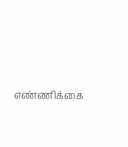எண்ணிக்கை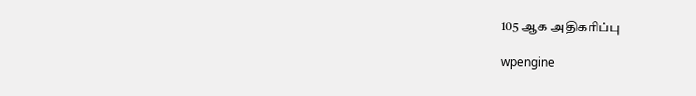105 ஆக அதிகரிப்பு

wpengine